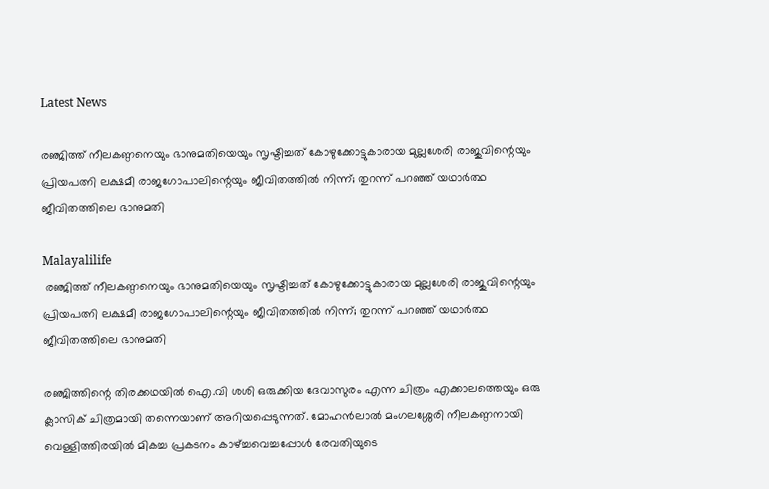Latest News

രഞ്ജിത്ത് നീലകണ്ഠനെയും ഭാനുമതിയെയും സൃഷ്ടിച്ചത് കോഴുക്കോട്ടുകാരായ മുല്ലശേരി രാജുവിന്റെയും പ്രിയപത്നി ലക്ഷമീ രാജഗോപാലിന്റെയും ജീവിതത്തില്‍ നിന്ന്; തുറന്ന് പറഞ്ഞ് യഥാര്‍ത്ഥ ജീവിതത്തിലെ ഭാനുമതി

Malayalilife
 രഞ്ജിത്ത് നീലകണ്ഠനെയും ഭാനുമതിയെയും സൃഷ്ടിച്ചത് കോഴുക്കോട്ടുകാരായ മുല്ലശേരി രാജുവിന്റെയും പ്രിയപത്നി ലക്ഷമീ രാജഗോപാലിന്റെയും ജീവിതത്തില്‍ നിന്ന്; തുറന്ന് പറഞ്ഞ് യഥാര്‍ത്ഥ ജീവിതത്തിലെ ഭാനുമതി

രഞ്ജിത്തിന്റെ തിരക്കഥയിൽ ഐ.വി ശശി ഒരുക്കിയ ദേവാസുരം എന്ന ചിത്രം എക്കാലത്തെയും ഒരു ക്ലാസിക് ചിത്രമായി തന്നെയാണ് അറിയപ്പെടുന്നത്. മോഹൻലാൽ മംഗലശ്ശേരി നീലകണ്ഠനായി വെള്ളിത്തിരയിൽ മികച്ച പ്രകടനം കാഴ്‌ച്ചവെച്ചപ്പോൾ രേവതിയുടെ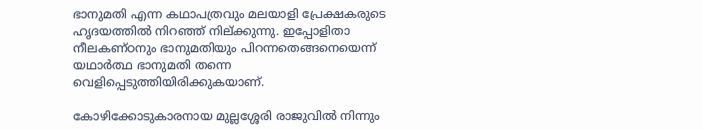ഭാനുമതി എന്ന കഥാപത്രവും മലയാളി പ്രേക്ഷകരുടെ ഹൃദയത്തിൽ നിറഞ്ഞ് നില്ക്കുന്നു. ഇപ്പോളിതാ നീലകണ്ഠനും ഭാനുമതിയും പിറന്നതെങ്ങനെയെന്ന് യഥാർത്ഥ ഭാനുമതി തന്നെ വെളിപ്പെടുത്തിയിരിക്കുകയാണ്.

കോഴിക്കോടുകാരനായ മുല്ലശ്ശേരി രാജുവിൽ നിന്നും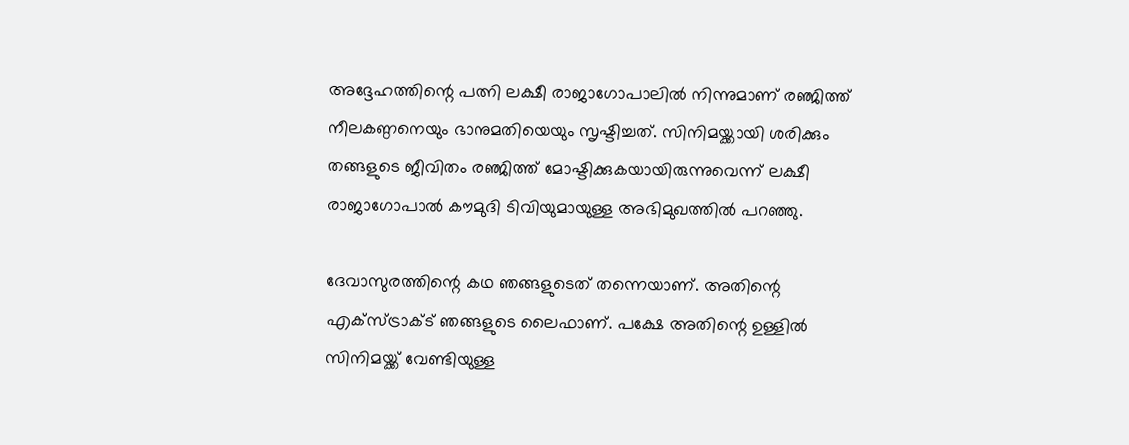അദ്ദേഹത്തിന്റെ പത്നി ലക്ഷീ രാജാഗോപാലിൽ നിന്നുമാണ് രഞ്ജിത്ത് നീലകണ്ഠനെയും ഭാനുമതിയെയും സൃഷ്ടിച്ചത്. സിനിമയ്ക്കായി ശരിക്കും തങ്ങളുടെ ജീവിതം രഞ്ജിത്ത് മോഷ്ടിക്കുകയായിരുന്നുവെന്ന് ലക്ഷീ രാജാഗോപാൽ കൗമുദി ടിവിയുമായുള്ള അഭിമുഖത്തിൽ പറഞ്ഞു.

ദേവാസുരത്തിന്റെ കഥ ഞങ്ങളുടെത് തന്നെയാണ്. അതിന്റെ എക്‌സ്ട്രാക്ട് ഞങ്ങളുടെ ലൈഫാണ്. പക്ഷേ അതിന്റെ ഉള്ളിൽ സിനിമയ്ക്ക് വേണ്ടിയുള്ള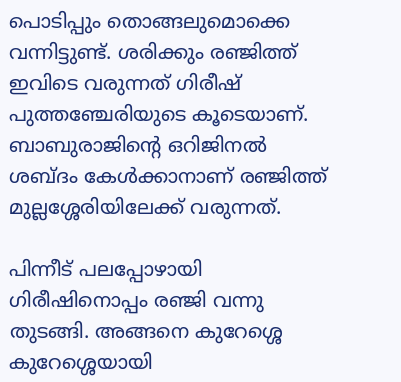പൊടിപ്പും തൊങ്ങലുമൊക്കെ വന്നിട്ടുണ്ട്. ശരിക്കും രഞ്ജിത്ത് ഇവിടെ വരുന്നത് ഗിരീഷ് പുത്തഞ്ചേരിയുടെ കൂടെയാണ്. ബാബുരാജിന്റെ ഒറിജിനൽ ശബ്ദം കേൾക്കാനാണ് രഞ്ജിത്ത് മുല്ലശ്ശേരിയിലേക്ക് വരുന്നത്.

പിന്നീട് പലപ്പോഴായി ഗിരീഷിനൊപ്പം രഞ്ജി വന്നു തുടങ്ങി. അങ്ങനെ കുറേശ്ശെ കുറേശ്ശെയായി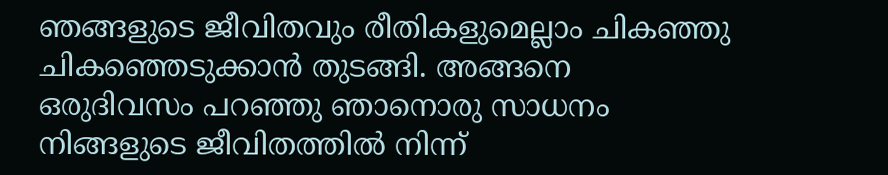ഞങ്ങളുടെ ജീവിതവും രീതികളുമെല്ലാം ചികഞ്ഞു ചികഞ്ഞെടുക്കാൻ തുടങ്ങി. അങ്ങനെ ഒരുദിവസം പറഞ്ഞു ഞാനൊരു സാധനം നിങ്ങളുടെ ജീവിതത്തിൽ നിന്ന്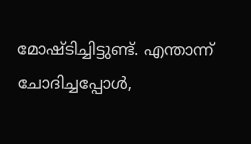മോഷ്ടിച്ചിട്ടുണ്ട്. എന്താന്ന് ചോദിച്ചപ്പോൾ,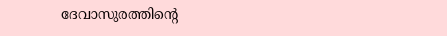ദേവാസുരത്തിന്റെ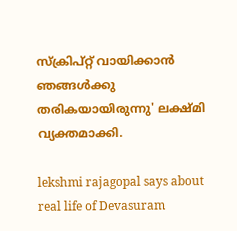സ്‌ക്രിപ്റ്റ് വായിക്കാൻ ഞങ്ങൾക്കു തരികയായിരുന്നു' ലക്ഷ്മി വ്യക്തമാക്കി.

lekshmi rajagopal says about real life of Devasuram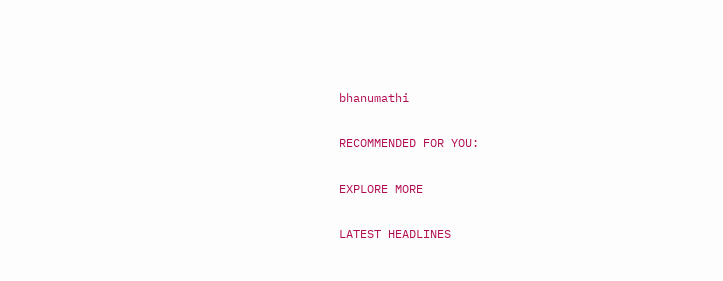bhanumathi

RECOMMENDED FOR YOU:

EXPLORE MORE

LATEST HEADLINES